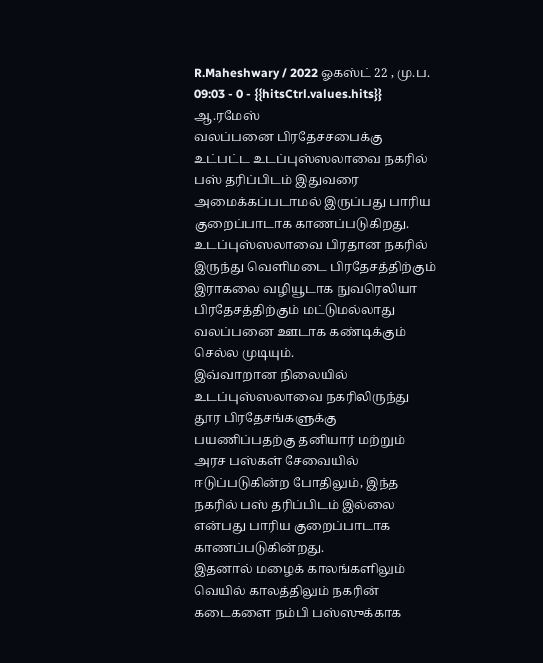R.Maheshwary / 2022 ஓகஸ்ட் 22 , மு.ப. 09:03 - 0 - {{hitsCtrl.values.hits}}
ஆ.ரமேஸ்
வலப்பனை பிரதேசசபைக்கு உட்பட்ட உடப்புஸ்ஸலாவை நகரில் பஸ் தரிப்பிடம் இதுவரை அமைக்கப்படாமல் இருப்பது பாரிய குறைப்பாடாக காணப்படுகிறது.
உடப்புஸ்ஸலாவை பிரதான நகரில் இருந்து வெளிமடை பிரதேசத்திற்கும் இராகலை வழியூடாக நுவரெலியா பிரதேசத்திற்கும் மட்டுமல்லாது வலப்பனை ஊடாக கண்டிக்கும் செல்ல முடியும்.
இவ்வாறான நிலையில் உடப்புஸ்ஸலாவை நகரிலிருந்து தூர பிரதேசங்களுக்கு பயணிப்பதற்கு தனியார் மற்றும் அரச பஸ்கள் சேவையில் ஈடுப்படுகின்ற போதிலும், இந்த நகரில் பஸ் தரிப்பிடம் இல்லை என்பது பாரிய குறைப்பாடாக காணப்படுகின்றது.
இதனால் மழைக் காலங்களிலும் வெயில் காலத்திலும் நகரின் கடைகளை நம்பி பஸ்ஸுக்காக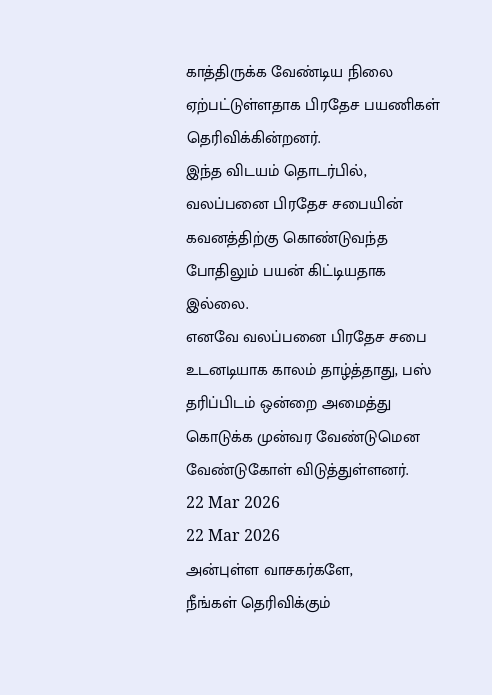காத்திருக்க வேண்டிய நிலை ஏற்பட்டுள்ளதாக பிரதேச பயணிகள் தெரிவிக்கின்றனர்.
இந்த விடயம் தொடர்பில், வலப்பனை பிரதேச சபையின் கவனத்திற்கு கொண்டுவந்த போதிலும் பயன் கிட்டியதாக இல்லை.
எனவே வலப்பனை பிரதேச சபை உடனடியாக காலம் தாழ்த்தாது, பஸ் தரிப்பிடம் ஒன்றை அமைத்து கொடுக்க முன்வர வேண்டுமென வேண்டுகோள் விடுத்துள்ளனர்.
22 Mar 2026
22 Mar 2026
அன்புள்ள வாசகர்களே,
நீங்கள் தெரிவிக்கும்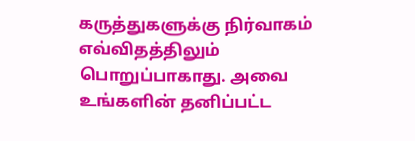கருத்துகளுக்கு நிர்வாகம் எவ்விதத்திலும் பொறுப்பாகாது. அவை உங்களின் தனிப்பட்ட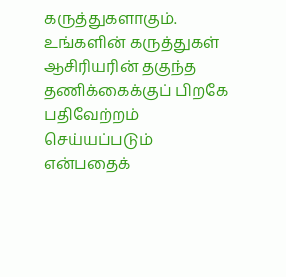கருத்துகளாகும். உங்களின் கருத்துகள் ஆசிரியரின் தகுந்த தணிக்கைக்குப் பிறகே பதிவேற்றம் செய்யப்படும் என்பதைக்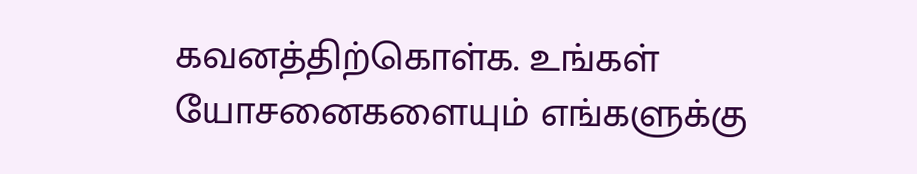கவனத்திற்கொள்க. உங்கள் யோசனைகளையும் எங்களுக்கு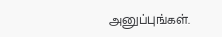அனுப்புங்கள்.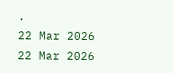.
22 Mar 2026
22 Mar 2026